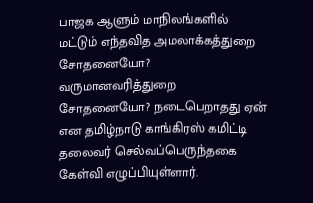பாஜக ஆளும் மாநிலங்களில் மட்டும் எந்தவித அமலாக்கத்துறை சோதனையோ? வருமானவரித்துறை சோதனையோ? நடைபெறாதது ஏன் என தமிழ்நாடு காங்கிரஸ் கமிட்டி தலைவர் செல்வப்பெருந்தகை கேள்வி எழுப்பியுள்ளார்.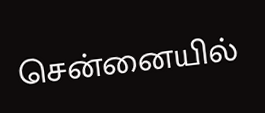சென்னையில்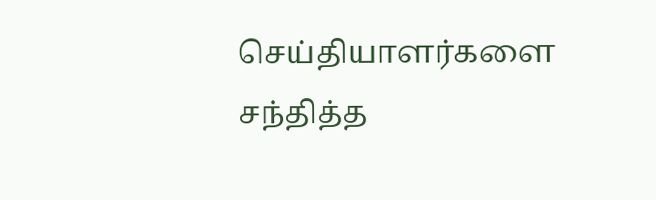செய்தியாளர்களை சந்தித்த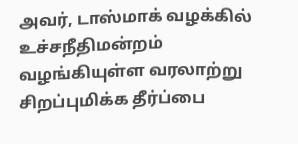அவர், டாஸ்மாக் வழக்கில் உச்சநீதிமன்றம் வழங்கியுள்ள வரலாற்று சிறப்புமிக்க தீர்ப்பை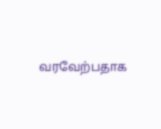வரவேற்பதாக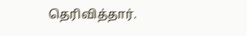தெரிவித்தார்.